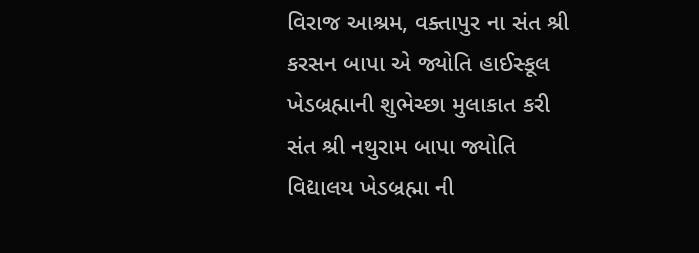વિરાજ આશ્રમ, વક્તાપુર ના સંત શ્રી કરસન બાપા એ જ્યોતિ હાઈસ્કૂલ ખેડબ્રહ્માની શુભેચ્છા મુલાકાત કરી
સંત શ્રી નથુરામ બાપા જ્યોતિ વિદ્યાલય ખેડબ્રહ્મા ની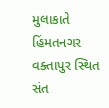મુલાકાતે હિંમતનગર વક્તાપુર સ્થિત સંત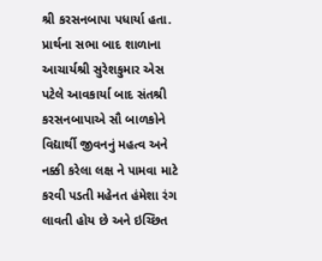શ્રી કરસનબાપા પધાર્યા હતા.
પ્રાર્થના સભા બાદ શાળાના આચાર્યશ્રી સુરેશકુમાર એસ પટેલે આવકાર્યા બાદ સંતશ્રી કરસનબાપાએ સૌ બાળકોને વિદ્યાર્થી જીવનનું મહત્વ અને નક્કી કરેલા લક્ષ ને પામવા માટે કરવી પડતી મહેનત હંમેશા રંગ લાવતી હોય છે અને ઇચ્છિત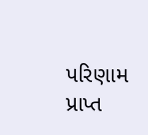પરિણામ પ્રાપ્ત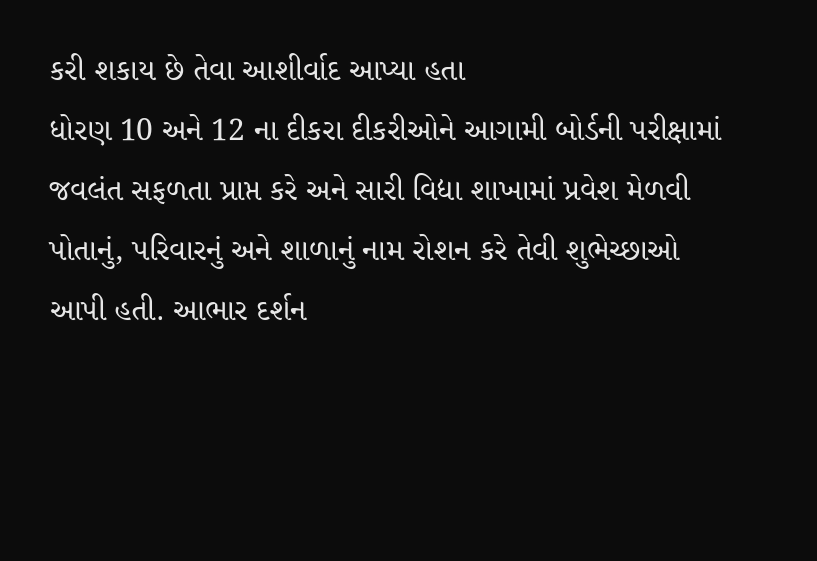કરી શકાય છે તેવા આશીર્વાદ આપ્યા હતા
ધોરણ 10 અને 12 ના દીકરા દીકરીઓને આગામી બોર્ડની પરીક્ષામાં જવલંત સફળતા પ્રાપ્ત કરે અને સારી વિદ્યા શાખામાં પ્રવેશ મેળવી પોતાનું, પરિવારનું અને શાળાનું નામ રોશન કરે તેવી શુભેચ્છાઓ આપી હતી. આભાર દર્શન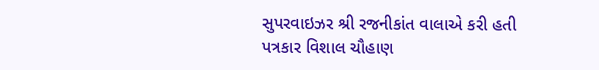સુપરવાઇઝર શ્રી રજનીકાંત વાલાએ કરી હતી
પત્રકાર વિશાલ ચૌહાણ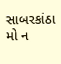સાબરકાંઠા
મો ન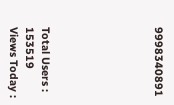9998340891






Total Users : 153519
Views Today :